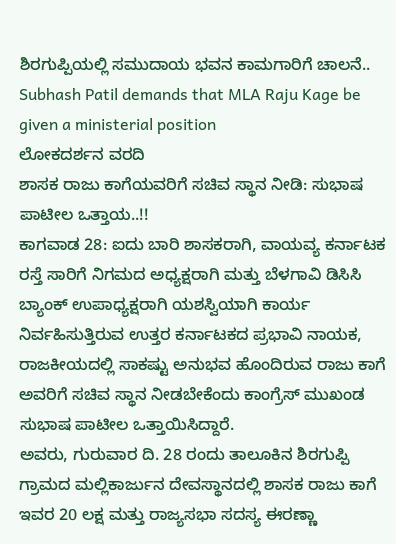ಶಿರಗುಪ್ಪಿಯಲ್ಲಿ ಸಮುದಾಯ ಭವನ ಕಾಮಗಾರಿಗೆ ಚಾಲನೆ..
Subhash Patil demands that MLA Raju Kage be given a ministerial position
ಲೋಕದರ್ಶನ ವರದಿ
ಶಾಸಕ ರಾಜು ಕಾಗೆಯವರಿಗೆ ಸಚಿವ ಸ್ಥಾನ ನೀಡಿ: ಸುಭಾಷ ಪಾಟೀಲ ಒತ್ತಾಯ..!!
ಕಾಗವಾಡ 28: ಐದು ಬಾರಿ ಶಾಸಕರಾಗಿ, ವಾಯವ್ಯ ಕರ್ನಾಟಕ ರಸ್ತೆ ಸಾರಿಗೆ ನಿಗಮದ ಅಧ್ಯಕ್ಷರಾಗಿ ಮತ್ತು ಬೆಳಗಾವಿ ಡಿಸಿಸಿ ಬ್ಯಾಂಕ್ ಉಪಾಧ್ಯಕ್ಷರಾಗಿ ಯಶಸ್ವಿಯಾಗಿ ಕಾರ್ಯ ನಿರ್ವಹಿಸುತ್ತಿರುವ ಉತ್ತರ ಕರ್ನಾಟಕದ ಪ್ರಭಾವಿ ನಾಯಕ, ರಾಜಕೀಯದಲ್ಲಿ ಸಾಕಷ್ಟು ಅನುಭವ ಹೊಂದಿರುವ ರಾಜು ಕಾಗೆ ಅವರಿಗೆ ಸಚಿವ ಸ್ಥಾನ ನೀಡಬೇಕೆಂದು ಕಾಂಗ್ರೆಸ್ ಮುಖಂಡ ಸುಭಾಷ ಪಾಟೀಲ ಒತ್ತಾಯಿಸಿದ್ದಾರೆ.
ಅವರು, ಗುರುವಾರ ದಿ. 28 ರಂದು ತಾಲೂಕಿನ ಶಿರಗುಪ್ಪಿ ಗ್ರಾಮದ ಮಲ್ಲಿಕಾರ್ಜುನ ದೇವಸ್ಥಾನದಲ್ಲಿ ಶಾಸಕ ರಾಜು ಕಾಗೆ ಇವರ 20 ಲಕ್ಷ ಮತ್ತು ರಾಜ್ಯಸಭಾ ಸದಸ್ಯ ಈರಣ್ಣಾ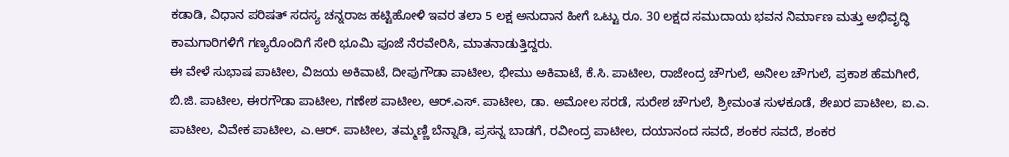ಕಡಾಡಿ, ವಿಧಾನ ಪರಿಷತ್ ಸದಸ್ಯ ಚನ್ನರಾಜ ಹಟ್ಟಿಹೋಳಿ ಇವರ ತಲಾ 5 ಲಕ್ಷ ಅನುದಾನ ಹೀಗೆ ಒಟ್ಟು ರೂ. 30 ಲಕ್ಷದ ಸಮುದಾಯ ಭವನ ನಿರ್ಮಾಣ ಮತ್ತು ಅಭಿವೃದ್ಧಿ ಕಾಮಗಾರಿಗಳಿಗೆ ಗಣ್ಯರೊಂದಿಗೆ ಸೇರಿ ಭೂಮಿ ಪೂಜೆ ನೆರವೇರಿಸಿ, ಮಾತನಾಡುತ್ತಿದ್ದರು.
ಈ ವೇಳೆ ಸುಭಾಷ ಪಾಟೀಲ, ವಿಜಯ ಅಕಿವಾಟೆ, ದೀಪುಗೌಡಾ ಪಾಟೀಲ, ಭೀಮು ಅಕಿವಾಟೆ, ಕೆ.ಸಿ. ಪಾಟೀಲ, ರಾಜೇಂದ್ರ ಚೌಗುಲೆ, ಅನೀಲ ಚೌಗುಲೆ, ಪ್ರಕಾಶ ಹೆಮಗೀರೆ, ಬಿ.ಜಿ. ಪಾಟೀಲ, ಈರಗೌಡಾ ಪಾಟೀಲ, ಗಣೇಶ ಪಾಟೀಲ, ಆರ್.ಎಸ್. ಪಾಟೀಲ, ಡಾ. ಅಮೋಲ ಸರಡೆ, ಸುರೇಶ ಚೌಗುಲೆ, ಶ್ರೀಮಂತ ಸುಳಕೂಡೆ, ಶೇಖರ ಪಾಟೀಲ, ಐ.ಎ. ಪಾಟೀಲ, ವಿವೇಕ ಪಾಟೀಲ, ಎ.ಆರ್. ಪಾಟೀಲ, ತಮ್ಮಣ್ಣಿ ಬೆನ್ನಾಡಿ, ಪ್ರಸನ್ನ ಬಾಡಗೆ, ರವೀಂದ್ರ ಪಾಟೀಲ, ದಯಾನಂದ ಸವದೆ, ಶಂಕರ ಸವದೆ, ಶಂಕರ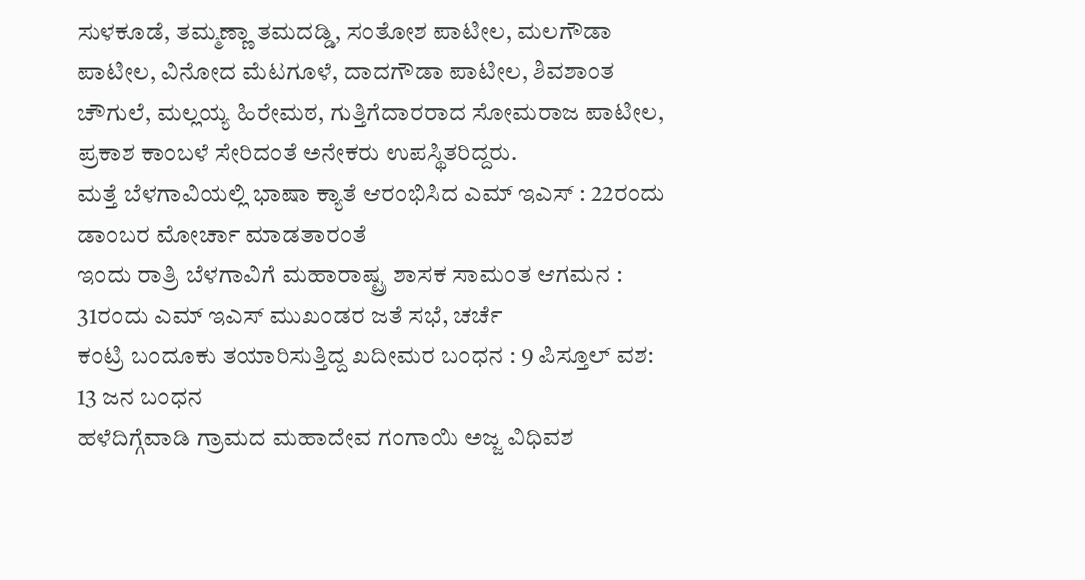ಸುಳಕೂಡೆ, ತಮ್ಮಣ್ಣಾ ತಮದಡ್ಡಿ, ಸಂತೋಶ ಪಾಟೀಲ, ಮಲಗೌಡಾ ಪಾಟೀಲ, ವಿನೋದ ಮೆಟಗೂಳೆ, ದಾದಗೌಡಾ ಪಾಟೀಲ, ಶಿವಶಾಂತ ಚೌಗುಲೆ, ಮಲ್ಲಯ್ಯ ಹಿರೇಮಠ, ಗುತ್ತಿಗೆದಾರರಾದ ಸೋಮರಾಜ ಪಾಟೀಲ, ಪ್ರಕಾಶ ಕಾಂಬಳೆ ಸೇರಿದಂತೆ ಅನೇಕರು ಉಪಸ್ಥಿತರಿದ್ದರು.
ಮತ್ತೆ ಬೆಳಗಾವಿಯಲ್ಲಿ ಭಾಷಾ ಕ್ಯಾತೆ ಆರಂಭಿಸಿದ ಎಮ್ ಇಎಸ್ : 22ರಂದು ಡಾಂಬರ ಮೋರ್ಚಾ ಮಾಡತಾರಂತೆ
ಇಂದು ರಾತ್ರಿ ಬೆಳಗಾವಿಗೆ ಮಹಾರಾಷ್ಟ್ರ ಶಾಸಕ ಸಾಮಂತ ಆಗಮನ : 31ರಂದು ಎಮ್ ಇಎಸ್ ಮುಖಂಡರ ಜತೆ ಸಭೆ, ಚರ್ಚೆ
ಕಂಟ್ರಿ ಬಂದೂಕು ತಯಾರಿಸುತ್ತಿದ್ದ ಖದೀಮರ ಬಂಧನ : 9 ಪಿಸ್ತೂಲ್ ವಶ: 13 ಜನ ಬಂಧನ
ಹಳೆದಿಗ್ಗೆವಾಡಿ ಗ್ರಾಮದ ಮಹಾದೇವ ಗಂಗಾಯಿ ಅಜ್ಜ ವಿಧಿವಶ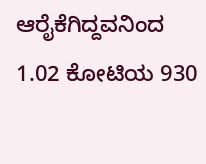ಆರೈಕೆಗಿದ್ದವನಿಂದ 1.02 ಕೋಟಿಯ 930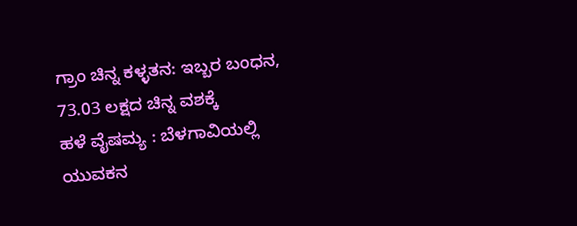ಗ್ರಾಂ ಚಿನ್ನ ಕಳ್ಳತನ: ಇಬ್ಬರ ಬಂಧನ, 73.03 ಲಕ್ಷದ ಚಿನ್ನ ವಶಕ್ಕೆ
ಹಳೆ ವೈಷಮ್ಯ : ಬೆಳಗಾವಿಯಲ್ಲಿ ಯುವಕನ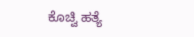ಕೊಚ್ವಿ ಹತ್ಯೆ